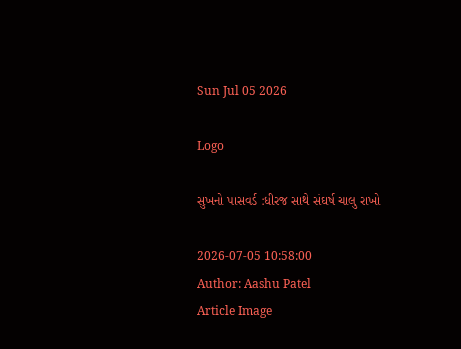Sun Jul 05 2026

Logo

સુખનો પાસવર્ડ :ધીરજ સાથે સંઘર્ષ ચાલુ રાખો

2026-07-05 10:58:00
Author: Aashu Patel
Article Image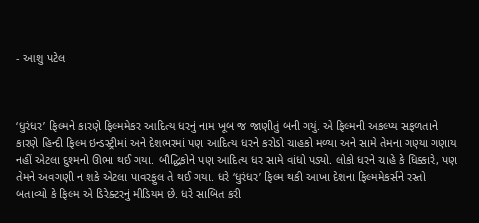- આશુ પટેલ



‘ધુરંધર’ ફિલ્મને કારણે ફિલ્મમેકર આદિત્ય ધરનું નામ ખૂબ જ જાણીતું બની ગયું. એ ફિલ્મની અકલ્પ્ય સફળતાને કારણે હિન્દી ફિલ્મ ઇન્ડસ્ટ્રીમાં અને દેશભરમાં પણ આદિત્ય ધરને કરોડો ચાહકો મળ્યા અને સામે તેમના ગણ્યા ગણાય નહીં એટલા દુશ્મનો ઊભા થઈ ગયા. બૌદ્ધિકોને પણ આદિત્ય ધર સામે વાંધો પડ્યો. લોકો ધરને ચાહે કે ધિક્કારે, પણ તેમને અવગણી ન શકે એટલા પાવરફુલ તે થઈ ગયા. ધરે ‘ધુરંધર’ ફિલ્મ થકી આખા દેશના ફિલ્મમેકર્સને રસ્તો બતાવ્યો કે ફિલ્મ એ ડિરેક્ટરનું મીડિયમ છે. ધરે સાબિત કરી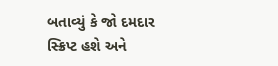બતાવ્યું કે જો દમદાર સ્ક્રિપ્ટ હશે અને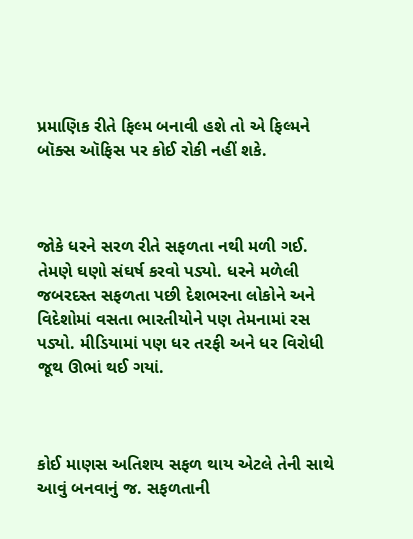પ્રમાણિક રીતે ફિલ્મ બનાવી હશે તો એ ફિલ્મને બૉક્સ ઑફિસ પર કોઈ રોકી નહીં શકે.



જોકે ધરને સરળ રીતે સફળતા નથી મળી ગઈ. તેમણે ઘણો સંઘર્ષ કરવો પડ્યો. ધરને મળેલી જબરદસ્ત સફળતા પછી દેશભરના લોકોને અને વિદેશોમાં વસતા ભારતીયોને પણ તેમનામાં રસ પડ્યો. મીડિયામાં પણ ધર તરફી અને ધર વિરોધી જૂથ ઊભાં થઈ ગયાં.



કોઈ માણસ અતિશય સફળ થાય એટલે તેની સાથે આવું બનવાનું જ. સફળતાની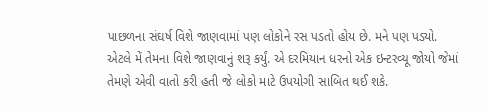પાછળના સંઘર્ષ વિશે જાણવામાં પણ લોકોને રસ પડતો હોય છે. મને પણ પડ્યો. એટલે મેં તેમના વિશે જાણવાનું શરૂ કર્યું. એ દરમિયાન ધરનો એક ઇન્ટરવ્યૂ જોયો જેમાં તેમણે એવી વાતો કરી હતી જે લોકો માટે ઉપયોગી સાબિત થઈ શકે.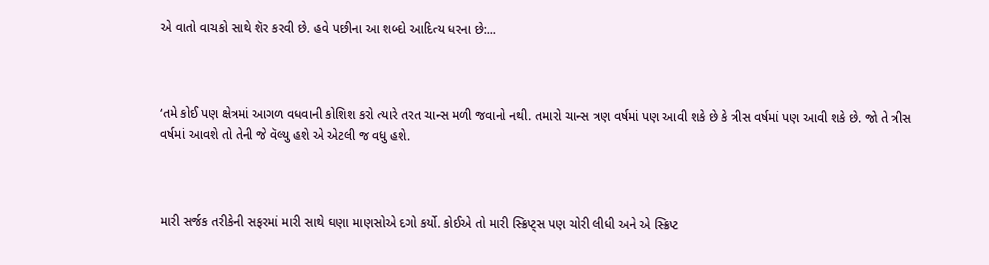એ વાતો વાચકો સાથે શૅર કરવી છે. હવે પછીના આ શબ્દો આદિત્ય ધરના છે:...



‘તમે કોઈ પણ ક્ષેત્રમાં આગળ વધવાની કોશિશ કરો ત્યારે તરત ચાન્સ મળી જવાનો નથી. તમારો ચાન્સ ત્રણ વર્ષમાં પણ આવી શકે છે કે ત્રીસ વર્ષમાં પણ આવી શકે છે. જો તે ત્રીસ વર્ષમાં આવશે તો તેની જે વૅલ્યુ હશે એ એટલી જ વધુ હશે.



મારી સર્જક તરીકેની સફરમાં મારી સાથે ઘણા માણસોએ દગો કર્યો. કોઈએ તો મારી સ્ક્રિપ્ટ્સ પણ ચોરી લીધી અને એ સ્ક્રિપ્ટ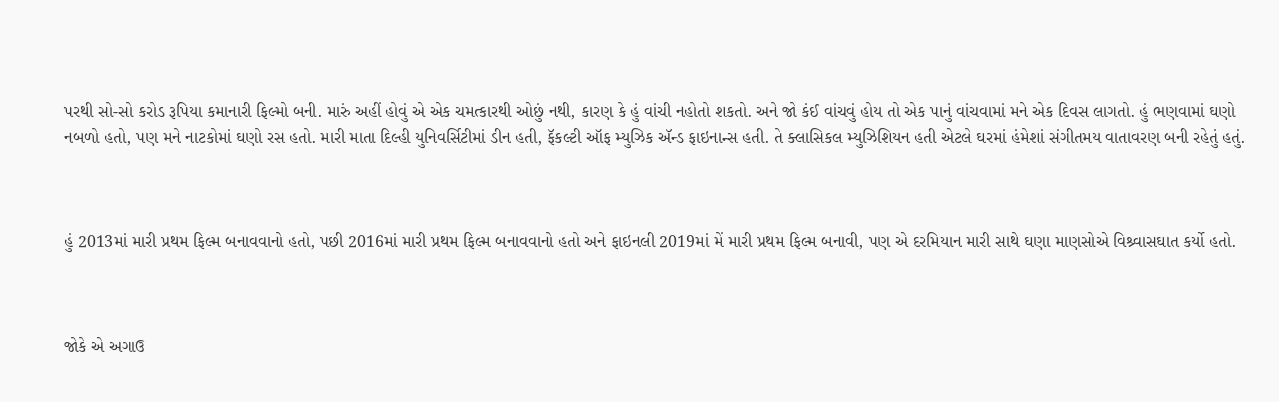પરથી સો-સો કરોડ રૂપિયા કમાનારી ફિલ્મો બની. મારું અહીં હોવું એ એક ચમત્કારથી ઓછું નથી, કારણ કે હું વાંચી નહોતો શકતો. અને જો કંઈ વાંચવું હોય તો એક પાનું વાંચવામાં મને એક દિવસ લાગતો. હું ભણવામાં ઘણો નબળો હતો, પણ મને નાટકોમાં ઘણો રસ હતો. મારી માતા દિલ્હી યુનિવર્સિટીમાં ડીન હતી, ફૅકલ્ટી ઑફ મ્યુઝિક ઍન્ડ ફાઇનાન્સ હતી. તે ક્લાસિકલ મ્યુઝિશિયન હતી એટલે ઘરમાં હંમેશાં સંગીતમય વાતાવરણ બની રહેતું હતું.



હું 2013માં મારી પ્રથમ ફિલ્મ બનાવવાનો હતો, પછી 2016માં મારી પ્રથમ ફિલ્મ બનાવવાનો હતો અને ફાઇનલી 2019માં મેં મારી પ્રથમ ફિલ્મ બનાવી, પણ એ દરમિયાન મારી સાથે ઘણા માણસોએ વિશ્ર્વાસઘાત કર્યો હતો.



જોકે એ અગાઉ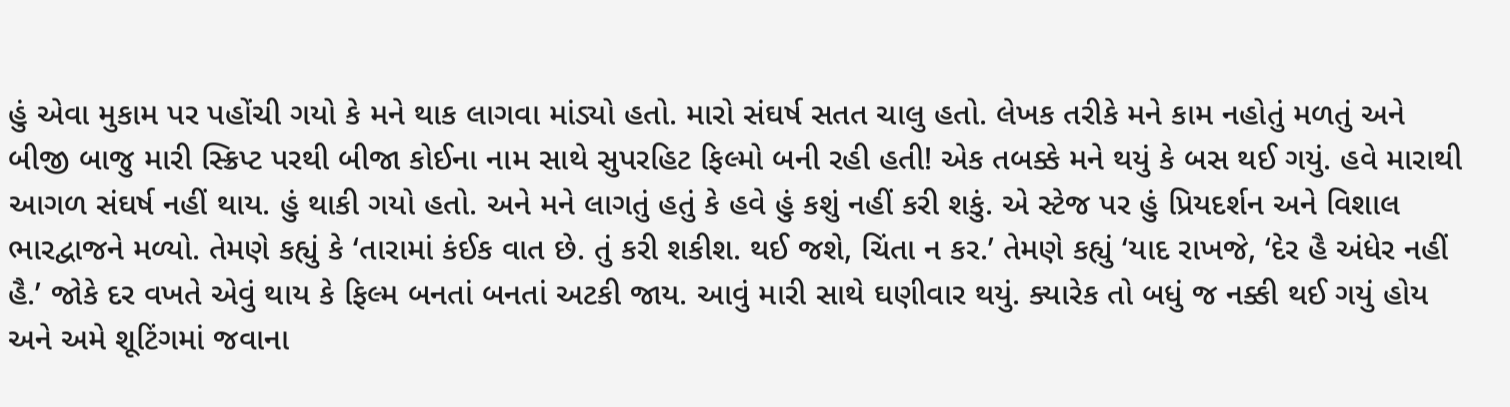હું એવા મુકામ પર પહોંચી ગયો કે મને થાક લાગવા માંડ્યો હતો. મારો સંઘર્ષ સતત ચાલુ હતો. લેખક તરીકે મને કામ નહોતું મળતું અને બીજી બાજુ મારી સ્ક્રિપ્ટ પરથી બીજા કોઈના નામ સાથે સુપરહિટ ફિલ્મો બની રહી હતી! એક તબક્કે મને થયું કે બસ થઈ ગયું. હવે મારાથી આગળ સંઘર્ષ નહીં થાય. હું થાકી ગયો હતો. અને મને લાગતું હતું કે હવે હું કશું નહીં કરી શકું. એ સ્ટેજ પર હું પ્રિયદર્શન અને વિશાલ ભારદ્વાજને મળ્યો. તેમણે કહ્યું કે ‘તારામાં કંઈક વાત છે. તું કરી શકીશ. થઈ જશે, ચિંતા ન કર.’ તેમણે કહ્યું ‘યાદ રાખજે, ‘દેર હૈ અંધેર નહીં હૈ.’ જોકે દર વખતે એવું થાય કે ફિલ્મ બનતાં બનતાં અટકી જાય. આવું મારી સાથે ઘણીવાર થયું. ક્યારેક તો બધું જ નક્કી થઈ ગયું હોય અને અમે શૂટિંગમાં જવાના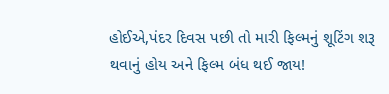હોઈએ,પંદર દિવસ પછી તો મારી ફિલ્મનું શૂટિંગ શરૂ થવાનું હોય અને ફિલ્મ બંધ થઈ જાય!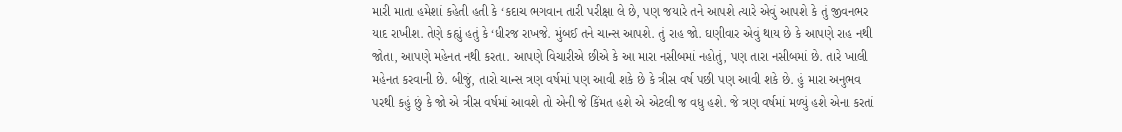મારી માતા હમેશાં કહેતી હતી કે ‘કદાચ ભગવાન તારી પરીક્ષા લે છે, પણ જયારે તને આપશે ત્યારે એવું આપશે કે તું જીવનભર યાદ રાખીશ. તેણે કહ્યું હતું કે ‘ધીરજ રાખજે. મુંબઈ તને ચાન્સ આપશે. તું રાહ જો. ઘણીવાર એવું થાય છે કે આપણે રાહ નથી જોતા, આપણે મહેનત નથી કરતા. આપણે વિચારીએ છીએ કે આ મારા નસીબમાં નહોતું, પણ તારા નસીબમાં છે. તારે ખાલી મહેનત કરવાની છે. બીજું, તારો ચાન્સ ત્રણ વર્ષમાં પણ આવી શકે છે કે ત્રીસ વર્ષ પછી પણ આવી શકે છે. હું મારા અનુભવ પરથી કહું છું કે જો એ ત્રીસ વર્ષમાં આવશે તો એની જે કિંમત હશે એ એટલી જ વધુ હશે. જે ત્રણ વર્ષમાં મળ્યું હશે એના કરતાં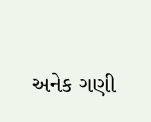અનેક ગણી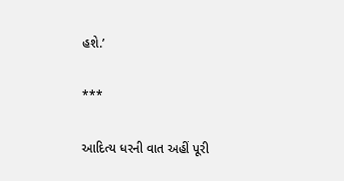હશે.’

***

આદિત્ય ધરની વાત અહીં પૂરી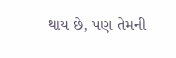થાય છે, પણ તેમની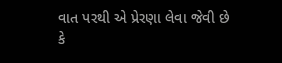વાત પરથી એ પ્રેરણા લેવા જેવી છે કે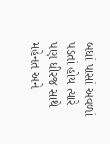બધાં પાસાં અવળાં પડતાં હોય ત્યારે પણ ધીરજ સાથે મહેનત અને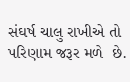સંઘર્ષ ચાલુ રાખીએ તો પરિણામ જરૂર મળે  છે.